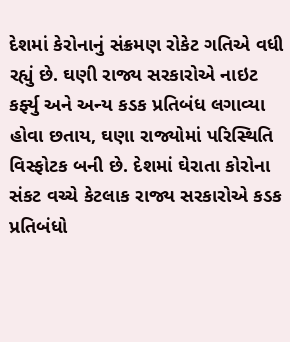દેશમાં કેરોનાનું સંક્રમણ રોકેટ ગતિએ વધી રહ્યું છે. ઘણી રાજ્ય સરકારોએ નાઇટ કર્ફ્યુ અને અન્ય કડક પ્રતિબંધ લગાવ્યા હોવા છતાય, ઘણા રાજ્યોમાં પરિસ્થિતિ વિસ્ફોટક બની છે. દેશમાં ઘેરાતા કોરોના સંકટ વચ્ચે કેટલાક રાજ્ય સરકારોએ કડક પ્રતિબંધો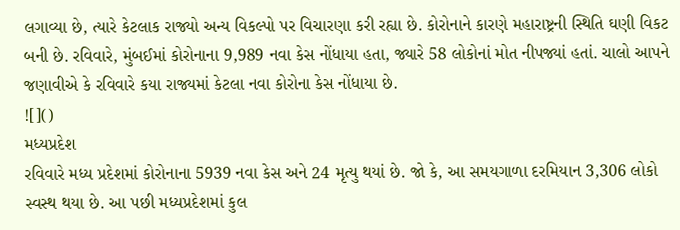લગાવ્યા છે, ત્યારે કેટલાક રાજ્યો અન્ય વિકલ્પો પર વિચારણા કરી રહ્યા છે. કોરોનાને કારણે મહારાષ્ટ્રની સ્થિતિ ઘણી વિકટ બની છે. રવિવારે, મુંબઈમાં કોરોનાના 9,989 નવા કેસ નોંધાયા હતા, જ્યારે 58 લોકોનાં મોત નીપજ્યાં હતાં. ચાલો આપને જણાવીએ કે રવિવારે કયા રાજ્યમાં કેટલા નવા કોરોના કેસ નોંધાયા છે.
![]()
મધ્યપ્રદેશ
રવિવારે મધ્ય પ્રદેશમાં કોરોનાના 5939 નવા કેસ અને 24 મૃત્યુ થયાં છે. જો કે, આ સમયગાળા દરમિયાન 3,306 લોકો સ્વસ્થ થયા છે. આ પછી મધ્યપ્રદેશમાં કુલ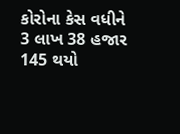કોરોના કેસ વધીને 3 લાખ 38 હજાર 145 થયો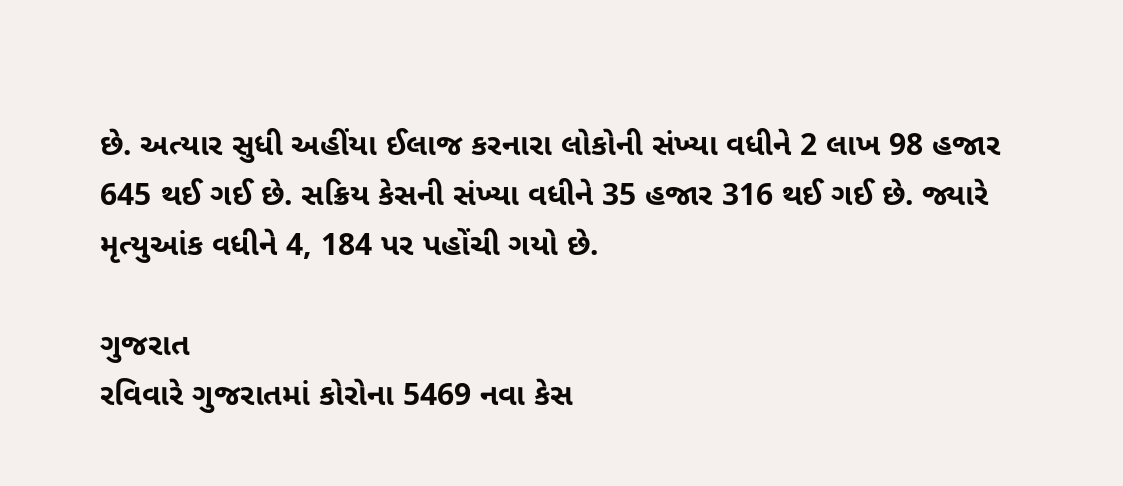છે. અત્યાર સુધી અહીંયા ઈલાજ કરનારા લોકોની સંખ્યા વધીને 2 લાખ 98 હજાર 645 થઈ ગઈ છે. સક્રિય કેસની સંખ્યા વધીને 35 હજાર 316 થઈ ગઈ છે. જ્યારે મૃત્યુઆંક વધીને 4, 184 પર પહોંચી ગયો છે.

ગુજરાત
રવિવારે ગુજરાતમાં કોરોના 5469 નવા કેસ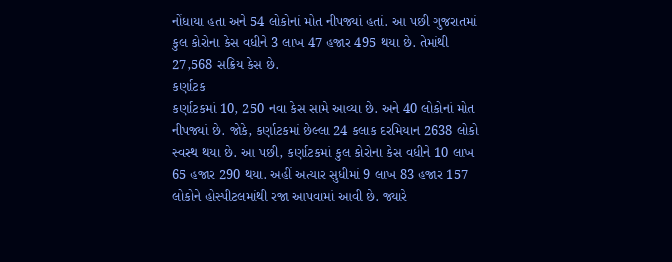નોંધાયા હતા અને 54 લોકોનાં મોત નીપજ્યાં હતાં. આ પછી ગુજરાતમાં કુલ કોરોના કેસ વધીને 3 લાખ 47 હજાર 495 થયા છે. તેમાંથી 27,568 સક્રિય કેસ છે.
કર્ણાટક
કર્ણાટકમાં 10, 250 નવા કેસ સામે આવ્યા છે. અને 40 લોકોનાં મોત નીપજ્યાં છે. જોકે, કર્ણાટકમાં છેલ્લા 24 કલાક દરમિયાન 2638 લોકો સ્વસ્થ થયા છે. આ પછી, કર્ણાટકમાં કુલ કોરોના કેસ વધીને 10 લાખ 65 હજાર 290 થયા. અહીં અત્યાર સુધીમાં 9 લાખ 83 હજાર 157 લોકોને હોસ્પીટલમાંથી રજા આપવામાં આવી છે. જ્યારે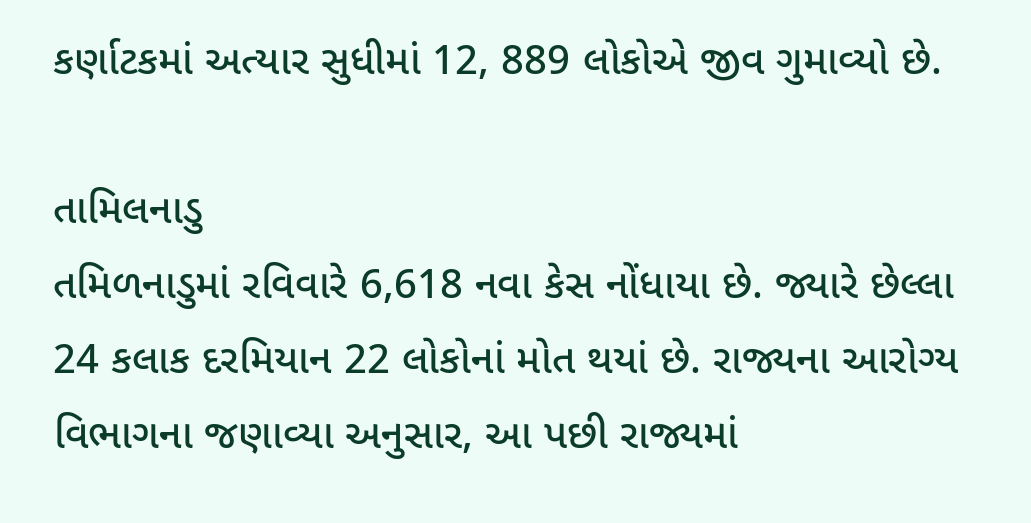કર્ણાટકમાં અત્યાર સુધીમાં 12, 889 લોકોએ જીવ ગુમાવ્યો છે.

તામિલનાડુ
તમિળનાડુમાં રવિવારે 6,618 નવા કેસ નોંધાયા છે. જ્યારે છેલ્લા 24 કલાક દરમિયાન 22 લોકોનાં મોત થયાં છે. રાજ્યના આરોગ્ય વિભાગના જણાવ્યા અનુસાર, આ પછી રાજ્યમાં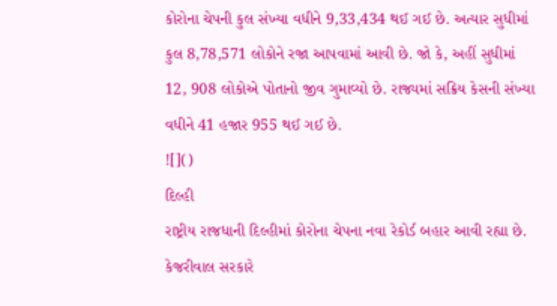કોરોના ચેપની કુલ સંખ્યા વધીને 9,33,434 થઈ ગઈ છે. અત્યાર સુધીમાં કુલ 8,78,571 લોકોને રજા આપવામાં આવી છે. જો કે, અહીં સુધીમાં 12, 908 લોકોએ પોતાનો જીવ ગુમાવ્યો છે. રાજ્યમાં સક્રિય કેસની સંખ્યા વધીને 41 હજાર 955 થઈ ગઈ છે.
![]()
દિલ્હી
રાષ્ટ્રીય રાજધાની દિલ્હીમાં કોરોના ચેપના નવા રેકોર્ડ બહાર આવી રહ્યા છે. કેજરીવાલ સરકારે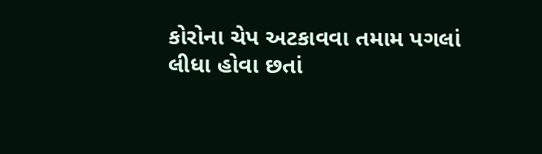કોરોના ચેપ અટકાવવા તમામ પગલાં લીધા હોવા છતાં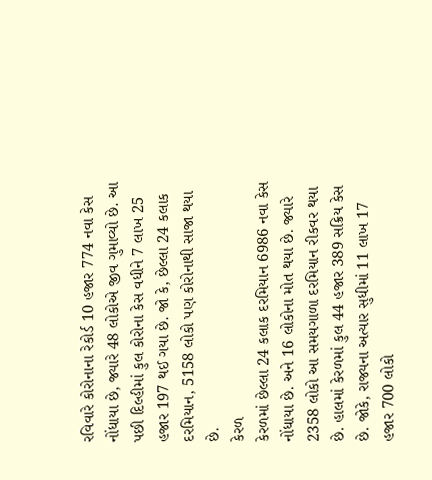રવિવારે કોરોનાના રેકોર્ડ 10 હજાર 774 નવા કેસ નોંધાયા છે, જ્યારે 48 લોકોએ જીવ ગુમાવ્યો છે. આ પછી દિલ્હીમાં કુલ કોરોના કેસ વધીને 7 લાખ 25 હજાર 197 થઈ ગયા છે. જો કે, છેલ્લા 24 કલાક દરમિયાન, 5158 લોકો પણ કોરોનાથી સાજા થયા છે.
કેરળ
કેરળમાં છેલ્લા 24 કલાક દરમિયાન 6986 નવા કેસ નોંધાયા છે. અને 16 લોકોના મોત થયા છે. જ્યારે 2358 લોકો આ સમયગાળા દરમિયાન રીકવર થયા છે. હાલમાં કેરળમાં કુલ 44 હજાર 389 સક્રિય કેસ છે. જોકે, રાજ્યના અત્યાર સુધીમાં 11 લાખ 17 હજાર 700 લોકો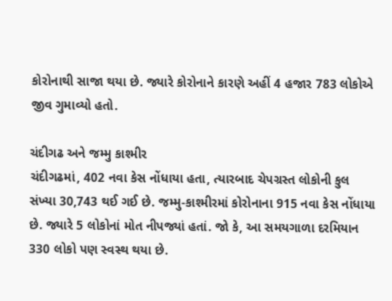કોરોનાથી સાજા થયા છે. જ્યારે કોરોનાને કારણે અહીં 4 હજાર 783 લોકોએ જીવ ગુમાવ્યો હતો.

ચંદીગઢ અને જમ્મુ કાશ્મીર
ચંદીગઢમાં, 402 નવા કેસ નોંધાયા હતા, ત્યારબાદ ચેપગ્રસ્ત લોકોની કુલ સંખ્યા 30,743 થઈ ગઈ છે. જમ્મુ-કાશ્મીરમાં કોરોનાના 915 નવા કેસ નોંધાયા છે. જ્યારે 5 લોકોનાં મોત નીપજ્યાં હતાં. જો કે, આ સમયગાળા દરમિયાન 330 લોકો પણ સ્વસ્થ થયા છે.